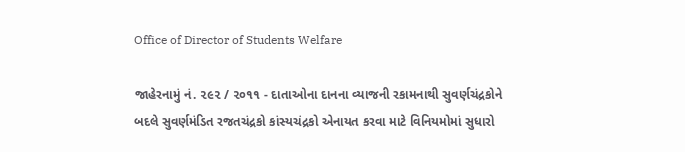Office of Director of Students Welfare

જાહેરનામું નં. ૨૯૨ / ૨૦૧૧ - દાતાઓના દાનના વ્યાજની રકામનાથી સુવર્ણચંદ્રકોને બદલે સુવર્ણમંડિત રજતચંદ્રકો કાંસ્યચંદ્રકો એનાયત કરવા માટે વિનિયમોમાં સુધારો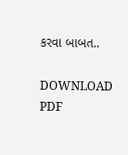કરવા બાબત..

DOWNLOAD PDF